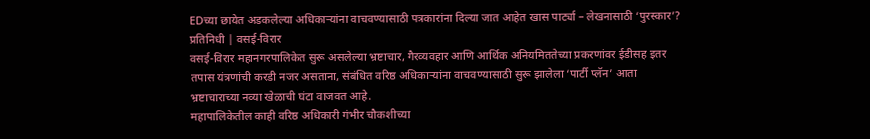EDच्या छायेत अडकलेल्या अधिकाऱ्यांना वाचवण्यासाठी पत्रकारांना दिल्या जात आहेत खास पार्ट्या – लेखनासाठी ‘पुरस्कार’?
प्रतिनिधी | वसई-विरार
वसई-विरार महानगरपालिकेत सुरू असलेल्या भ्रष्टाचार, गैरव्यवहार आणि आर्थिक अनियमिततेच्या प्रकरणांवर ईडीसह इतर तपास यंत्रणांची करडी नजर असताना, संबंधित वरिष्ठ अधिकाऱ्यांना वाचवण्यासाठी सुरू झालेला ‘पार्टी प्लॅन’ आता भ्रष्टाचाराच्या नव्या खेळाची घंटा वाजवत आहे.
महापालिकेतील काही वरिष्ठ अधिकारी गंभीर चौकशीच्या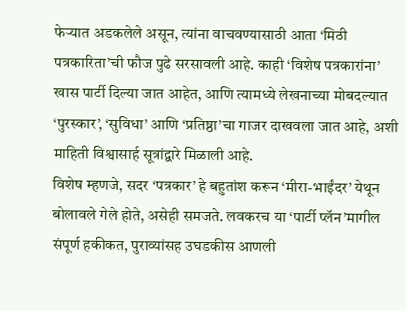फेऱ्यात अडकलेले असून, त्यांना वाचवण्यासाठी आता ‘मिठी पत्रकारिता’ची फौज पुढे सरसावली आहे. काही ‘विशेष पत्रकारांना’ खास पार्टी दिल्या जात आहेत, आणि त्यामध्ये लेखनाच्या मोबदल्यात ‘पुरस्कार’, ‘सुविधा’ आणि ‘प्रतिष्ठा’चा गाजर दाखवला जात आहे, अशी माहिती विश्वासार्ह सूत्रांद्वारे मिळाली आहे.
विशेष म्हणजे, सदर ‘पत्रकार’ हे बहुतांश करून ‘मीरा-भाईंदर’ येथून बोलावले गेले होते, असेही समजते. लवकरच या ‘पार्टी प्लॅन’मागील संपूर्ण हकीकत, पुराव्यांसह उघडकीस आणली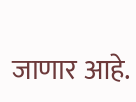जाणार आहे.